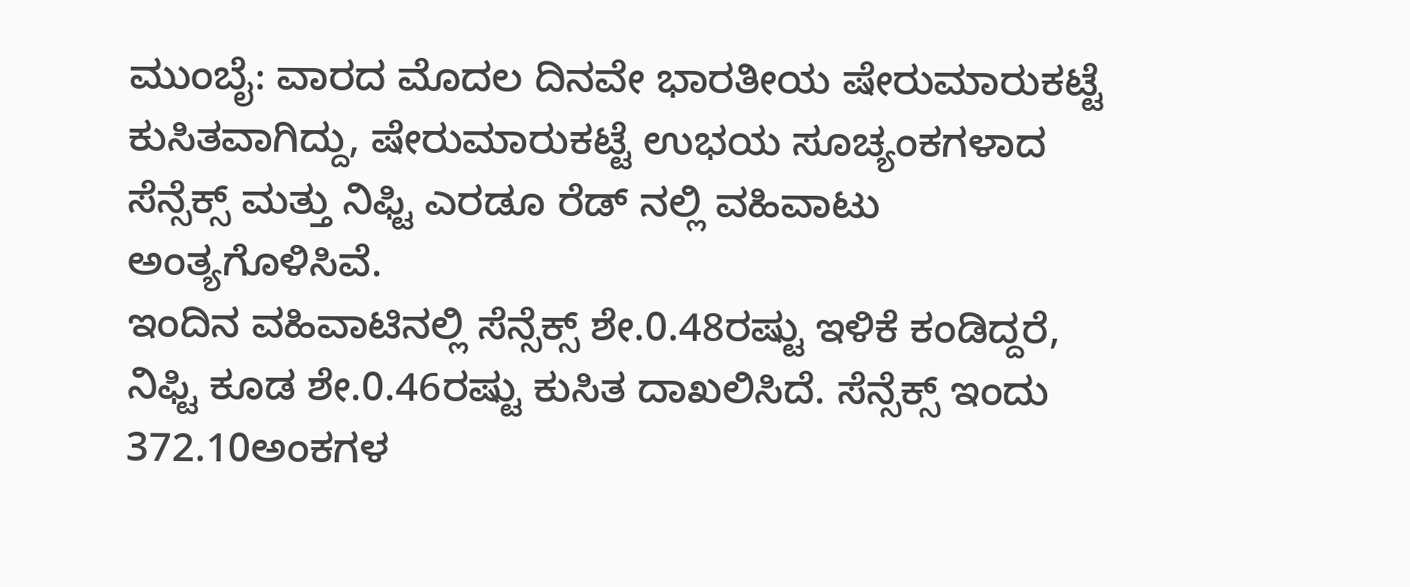ಮುಂಬೈ: ವಾರದ ಮೊದಲ ದಿನವೇ ಭಾರತೀಯ ಷೇರುಮಾರುಕಟ್ಟೆ ಕುಸಿತವಾಗಿದ್ದು, ಷೇರುಮಾರುಕಟ್ಟೆ ಉಭಯ ಸೂಚ್ಯಂಕಗಳಾದ ಸೆನ್ಸೆಕ್ಸ್ ಮತ್ತು ನಿಫ್ಟಿ ಎರಡೂ ರೆಡ್ ನಲ್ಲಿ ವಹಿವಾಟು ಅಂತ್ಯಗೊಳಿಸಿವೆ.
ಇಂದಿನ ವಹಿವಾಟಿನಲ್ಲಿ ಸೆನ್ಸೆಕ್ಸ್ ಶೇ.0.48ರಷ್ಟು ಇಳಿಕೆ ಕಂಡಿದ್ದರೆ, ನಿಫ್ಟಿ ಕೂಡ ಶೇ.0.46ರಷ್ಟು ಕುಸಿತ ದಾಖಲಿಸಿದೆ. ಸೆನ್ಸೆಕ್ಸ್ ಇಂದು 372.10ಅಂಕಗಳ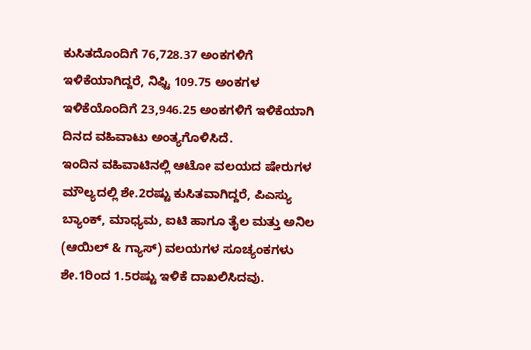ಕುಸಿತದೊಂದಿಗೆ 76,728.37 ಅಂಕಗಳಿಗೆ ಇಳಿಕೆಯಾಗಿದ್ದರೆ, ನಿಫ್ಟಿ 109.75 ಅಂಕಗಳ ಇಳಿಕೆಯೊಂದಿಗೆ 23,946.25 ಅಂಕಗಳಿಗೆ ಇಳಿಕೆಯಾಗಿ ದಿನದ ವಹಿವಾಟು ಅಂತ್ಯಗೊಳಿಸಿದೆ.
ಇಂದಿನ ವಹಿವಾಟಿನಲ್ಲಿ ಆಟೋ ವಲಯದ ಷೇರುಗಳ ಮೌಲ್ಯದಲ್ಲಿ ಶೇ.2ರಷ್ಟು ಕುಸಿತವಾಗಿದ್ದರೆ, ಪಿಎಸ್ಯು ಬ್ಯಾಂಕ್, ಮಾಧ್ಯಮ, ಐಟಿ ಹಾಗೂ ತೈಲ ಮತ್ತು ಅನಿಲ (ಆಯಿಲ್ & ಗ್ಯಾಸ್) ವಲಯಗಳ ಸೂಚ್ಯಂಕಗಳು ಶೇ.1ರಿಂದ 1.5ರಷ್ಟು ಇಳಿಕೆ ದಾಖಲಿಸಿದವು.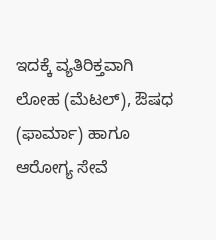ಇದಕ್ಕೆ ವ್ಯತಿರಿಕ್ತವಾಗಿ ಲೋಹ (ಮೆಟಲ್), ಔಷಧ (ಫಾರ್ಮಾ) ಹಾಗೂ ಆರೋಗ್ಯ ಸೇವೆ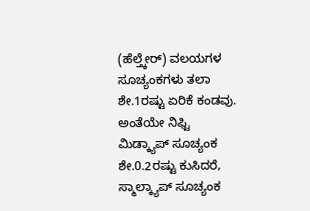(ಹೆಲ್ತ್ಕೇರ್) ವಲಯಗಳ ಸೂಚ್ಯಂಕಗಳು ತಲಾ ಶೇ.1ರಷ್ಟು ಏರಿಕೆ ಕಂಡವು. ಅಂತೆಯೇ ನಿಫ್ಟಿ ಮಿಡ್ಕ್ಯಾಪ್ ಸೂಚ್ಯಂಕ ಶೇ.0.2ರಷ್ಟು ಕುಸಿದರೆ, ಸ್ಮಾಲ್ಕ್ಯಾಪ್ ಸೂಚ್ಯಂಕ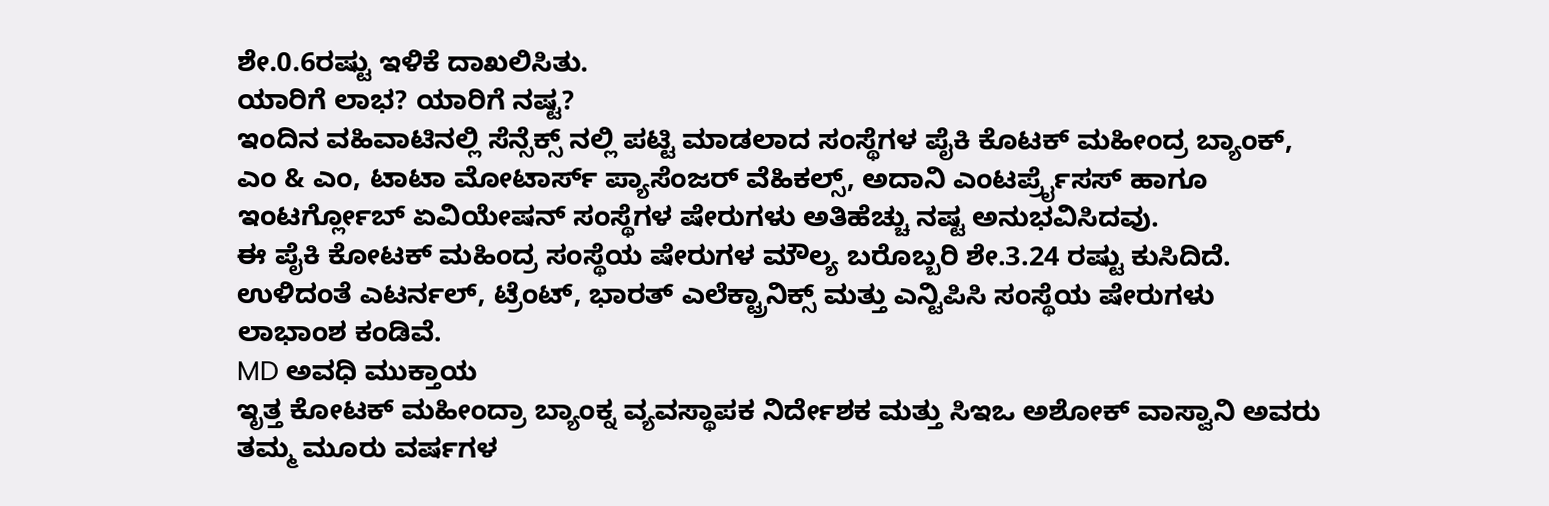ಶೇ.0.6ರಷ್ಟು ಇಳಿಕೆ ದಾಖಲಿಸಿತು.
ಯಾರಿಗೆ ಲಾಭ? ಯಾರಿಗೆ ನಷ್ಟ?
ಇಂದಿನ ವಹಿವಾಟಿನಲ್ಲಿ ಸೆನ್ಸೆಕ್ಸ್ ನಲ್ಲಿ ಪಟ್ಟಿ ಮಾಡಲಾದ ಸಂಸ್ಥೆಗಳ ಪೈಕಿ ಕೊಟಕ್ ಮಹೀಂದ್ರ ಬ್ಯಾಂಕ್, ಎಂ & ಎಂ, ಟಾಟಾ ಮೋಟಾರ್ಸ್ ಪ್ಯಾಸೆಂಜರ್ ವೆಹಿಕಲ್ಸ್, ಅದಾನಿ ಎಂಟರ್ಪ್ರೈಸಸ್ ಹಾಗೂ ಇಂಟರ್ಗ್ಲೋಬ್ ಏವಿಯೇಷನ್ ಸಂಸ್ಥೆಗಳ ಷೇರುಗಳು ಅತಿಹೆಚ್ಚು ನಷ್ಟ ಅನುಭವಿಸಿದವು.
ಈ ಪೈಕಿ ಕೋಟಕ್ ಮಹಿಂದ್ರ ಸಂಸ್ಥೆಯ ಷೇರುಗಳ ಮೌಲ್ಯ ಬರೊಬ್ಬರಿ ಶೇ.3.24 ರಷ್ಟು ಕುಸಿದಿದೆ. ಉಳಿದಂತೆ ಎಟರ್ನಲ್, ಟ್ರೆಂಟ್, ಭಾರತ್ ಎಲೆಕ್ಟ್ರಾನಿಕ್ಸ್ ಮತ್ತು ಎನ್ಟಿಪಿಸಿ ಸಂಸ್ಥೆಯ ಷೇರುಗಳು ಲಾಭಾಂಶ ಕಂಡಿವೆ.
MD ಅವಧಿ ಮುಕ್ತಾಯ
ಇೃತ್ತ ಕೋಟಕ್ ಮಹೀಂದ್ರಾ ಬ್ಯಾಂಕ್ನ ವ್ಯವಸ್ಥಾಪಕ ನಿರ್ದೇಶಕ ಮತ್ತು ಸಿಇಒ ಅಶೋಕ್ ವಾಸ್ವಾನಿ ಅವರು ತಮ್ಮ ಮೂರು ವರ್ಷಗಳ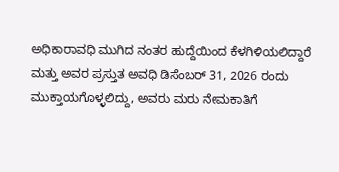ಅಧಿಕಾರಾವಧಿ ಮುಗಿದ ನಂತರ ಹುದ್ದೆಯಿಂದ ಕೆಳಗಿಳಿಯಲಿದ್ದಾರೆ ಮತ್ತು ಅವರ ಪ್ರಸ್ತುತ ಅವಧಿ ಡಿಸೆಂಬರ್ 31, 2026 ರಂದು ಮುಕ್ತಾಯಗೊಳ್ಳಲಿದ್ದು, ಅವರು ಮರು ನೇಮಕಾತಿಗೆ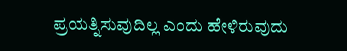ಪ್ರಯತ್ನಿಸುವುದಿಲ್ಲ ಎಂದು ಹೇಳಿರುವುದು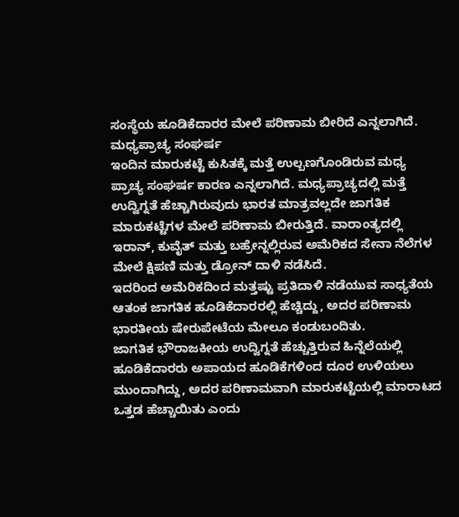ಸಂಸ್ಥೆಯ ಹೂಡಿಕೆದಾರರ ಮೇಲೆ ಪರಿಣಾಮ ಬೀರಿದೆ ಎನ್ನಲಾಗಿದೆ.
ಮಧ್ಯಪ್ರಾಚ್ಯ ಸಂಘರ್ಷ
ಇಂದಿನ ಮಾರುಕಟ್ಟೆ ಕುಸಿತಕ್ಕೆ ಮತ್ತೆ ಉಲ್ಬಣಗೊಂಡಿರುವ ಮಧ್ಯ ಪ್ರಾಚ್ಯ ಸಂಘರ್ಷ ಕಾರಣ ಎನ್ನಲಾಗಿದೆ. ಮಧ್ಯಪ್ರಾಚ್ಯದಲ್ಲಿ ಮತ್ತೆ ಉದ್ವಿಗ್ನತೆ ಹೆಚ್ಚಾಗಿರುವುದು ಭಾರತ ಮಾತ್ರವಲ್ಲದೇ ಜಾಗತಿಕ ಮಾರುಕಟ್ಟೆಗಳ ಮೇಲೆ ಪರಿಣಾಮ ಬೀರುತ್ತಿದೆ. ವಾರಾಂತ್ಯದಲ್ಲಿ ಇರಾನ್, ಕುವೈತ್ ಮತ್ತು ಬಹ್ರೇನ್ನಲ್ಲಿರುವ ಅಮೆರಿಕದ ಸೇನಾ ನೆಲೆಗಳ ಮೇಲೆ ಕ್ಷಿಪಣಿ ಮತ್ತು ಡ್ರೋನ್ ದಾಳಿ ನಡೆಸಿದೆ.
ಇದರಿಂದ ಅಮೆರಿಕದಿಂದ ಮತ್ತಷ್ಟು ಪ್ರತಿದಾಳಿ ನಡೆಯುವ ಸಾಧ್ಯತೆಯ ಆತಂಕ ಜಾಗತಿಕ ಹೂಡಿಕೆದಾರರಲ್ಲಿ ಹೆಚ್ಚಿದ್ದು, ಅದರ ಪರಿಣಾಮ ಭಾರತೀಯ ಷೇರುಪೇಟೆಯ ಮೇಲೂ ಕಂಡುಬಂದಿತು.
ಜಾಗತಿಕ ಭೌರಾಜಕೀಯ ಉದ್ವಿಗ್ನತೆ ಹೆಚ್ಚುತ್ತಿರುವ ಹಿನ್ನೆಲೆಯಲ್ಲಿ ಹೂಡಿಕೆದಾರರು ಅಪಾಯದ ಹೂಡಿಕೆಗಳಿಂದ ದೂರ ಉಳಿಯಲು ಮುಂದಾಗಿದ್ದು, ಅದರ ಪರಿಣಾಮವಾಗಿ ಮಾರುಕಟ್ಟೆಯಲ್ಲಿ ಮಾರಾಟದ ಒತ್ತಡ ಹೆಚ್ಚಾಯಿತು ಎಂದು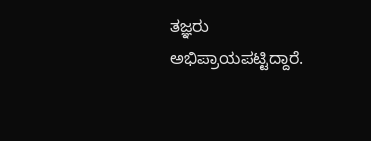ತಜ್ಞರು ಅಭಿಪ್ರಾಯಪಟ್ಟಿದ್ದಾರೆ.